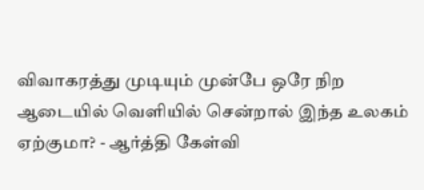விவாகரத்து முடியும் முன்பே ஒரே நிற ஆடையில் வெளியில் சென்றால் இந்த உலகம் ஏற்குமா? - ஆர்த்தி கேள்வி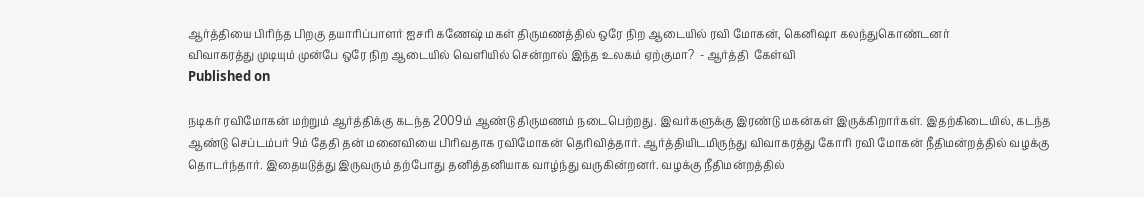ஆர்த்தியை பிரிந்த பிறகு தயாரிப்பாளர் ஐசரி கணேஷ் மகள் திருமணத்தில் ஒரே நிற ஆடையில் ரவி மோகன், கெனிஷா கலந்துகொண்டனர்
விவாகரத்து முடியும் முன்பே ஒரே நிற ஆடையில் வெளியில் சென்றால் இந்த உலகம் ஏற்குமா?  - ஆர்த்தி  கேள்வி
Published on

நடிகர் ரவிமோகன் மற்றும் ஆர்த்திக்கு கடந்த 2009ம் ஆண்டு திருமணம் நடைபெற்றது. இவர்களுக்கு இரண்டு மகன்கள் இருக்கிறார்கள். இதற்கிடையில், கடந்த ஆண்டு செப்டம்பர் 9ம் தேதி தன் மனைவியை பிரிவதாக ரவிமோகன் தெரிவித்தார். ஆர்த்தியிடமிருந்து விவாகரத்து கோரி ரவி மோகன் நீதிமன்றத்தில் வழக்கு தொடர்ந்தார். இதையடுத்து இருவரும் தற்போது தனித்தனியாக வாழ்ந்து வருகின்றனர். வழக்கு நீதிமன்றத்தில்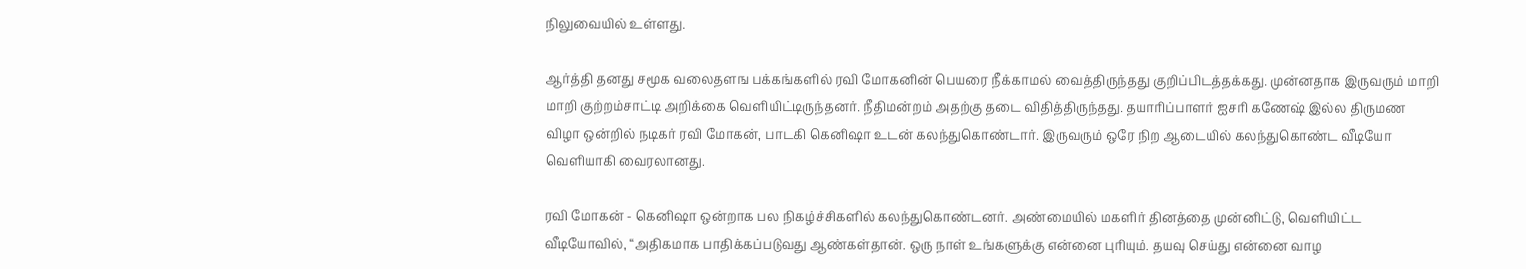நிலுவையில் உள்ளது.

ஆர்த்தி தனது சமூக வலைதளங பக்கங்களில் ரவி மோகனின் பெயரை நீக்காமல் வைத்திருந்தது குறிப்பிடத்தக்கது. முன்னதாக இருவரும் மாறி மாறி குற்றம்சாட்டி அறிக்கை வெளியிட்டிருந்தனர். நீதிமன்றம் அதற்கு தடை விதித்திருந்தது. தயாரிப்பாளர் ஐசரி கணேஷ் இல்ல திருமண விழா ஒன்றில் நடிகர் ரவி மோகன், பாடகி கெனிஷா உடன் கலந்துகொண்டார். இருவரும் ஒரே நிற ஆடையில் கலந்துகொண்ட வீடியோ வெளியாகி வைரலானது.

ரவி மோகன் - கெனிஷா ஒன்றாக பல நிகழ்ச்சிகளில் கலந்துகொண்டனர். அண்மையில் மகளிர் தினத்தை முன்னிட்டு, வெளியிட்ட வீடியோவில், “அதிகமாக பாதிக்கப்படுவது ஆண்கள்தான். ஒரு நாள் உங்களுக்கு என்னை புரியும். தயவு செய்து என்னை வாழ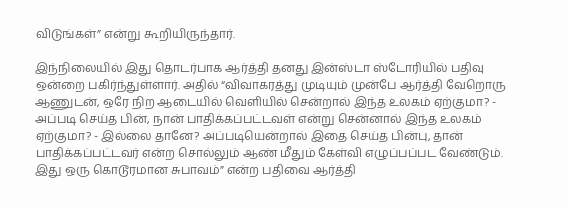விடுங்கள்” என்று கூறியிருந்தார்.

இந்நிலையில் இது தொடர்பாக ஆர்த்தி தனது இன்ஸ்டா ஸ்டோரியில் பதிவு ஒன்றை பகிர்ந்துள்ளார். அதில் “விவாகரத்து முடியும் முன்பே ஆர்த்தி வேறொரு ஆணுடன், ஒரே நிற ஆடையில் வெளியில் சென்றால் இந்த உலகம் ஏற்குமா? - அப்படி செய்த பின், நான் பாதிக்கப்பட்டவள் என்று சென்னால் இந்த உலகம் ஏற்குமா? - இல்லை தானே? அப்படியென்றால் இதை செய்த பின்பு, தான் பாதிக்கப்பட்டவர் என்ற சொல்லும் ஆண் மீதும் கேள்வி எழுப்பப்பட வேண்டும். இது ஒரு கொடூரமான சுபாவம்” என்ற பதிவை ஆர்த்தி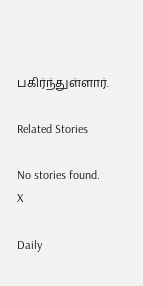பகிர்ந்துள்ளார்.

Related Stories

No stories found.
X

Daily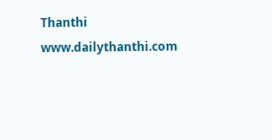Thanthi
www.dailythanthi.com